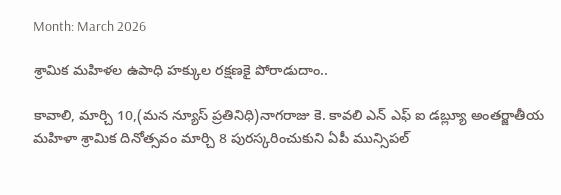Month: March 2026

శ్రామిక మహిళల ఉపాధి హక్కుల రక్షణకై పోరాడుదాం..

కావాలి, మార్చి 10,(మన న్యూస్ ప్రతినిధి)నాగరాజు కె. కావలి ఎన్ ఎఫ్ ఐ డబ్ల్యూ అంతర్జాతీయ మహిళా శ్రామిక దినోత్సవం మార్చి 8 పురస్కరించుకుని ఏపీ మున్సిపల్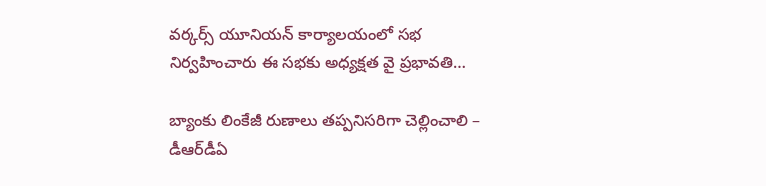వర్కర్స్ యూనియన్ కార్యాలయంలో సభ నిర్వహించారు ఈ సభకు అధ్యక్షత వై ప్రభావతి…

బ్యాంకు లింకేజీ రుణాలు తప్పనిసరిగా చెల్లించాలి – డీఆర్‌డీఏ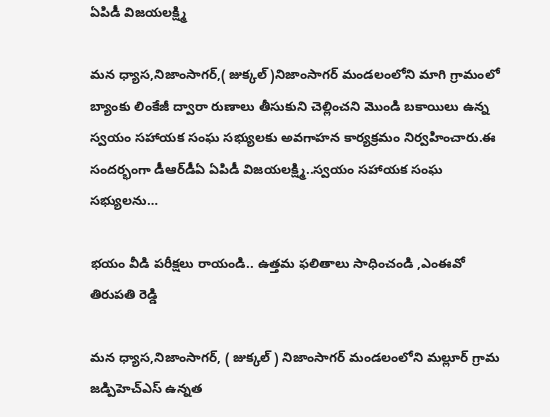ఏపిడీ విజయలక్ష్మి

మన ధ్యాస,నిజాంసాగర్,( జుక్కల్ )నిజాంసాగర్ మండలంలోని మాగి గ్రామంలో బ్యాంకు లింకేజీ ద్వారా రుణాలు తీసుకుని చెల్లించని మొండి బకాయిలు ఉన్న స్వయం సహాయక సంఘ సభ్యులకు అవగాహన కార్యక్రమం నిర్వహించారు.ఈ సందర్భంగా డీఆర్‌డీఏ ఏపిడీ విజయలక్ష్మి..స్వయం సహాయక సంఘ సభ్యులను…

భయం వీడి పరీక్షలు రాయండి.. ఉత్తమ ఫలితాలు సాధించండి ,ఎంఈవో తిరుపతి రెడ్డి

మన ధ్యాస,నిజాంసాగర్, ( జుక్కల్ ) నిజాంసాగర్ మండలంలోని మల్లూర్ గ్రామ జడ్పిహెచ్ఎస్ ఉన్నత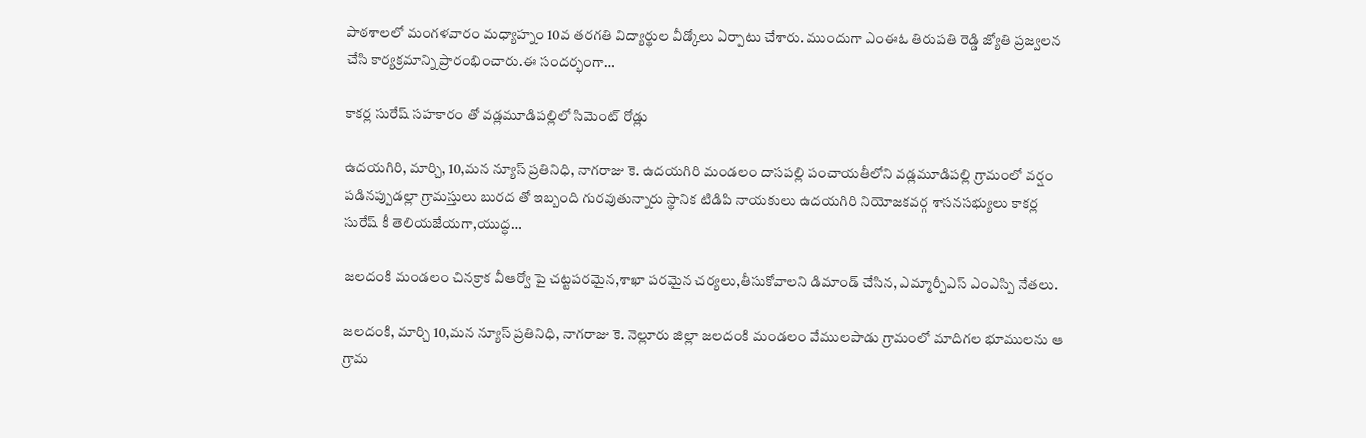పాఠశాలలో మంగళవారం మధ్యాహ్నం 10వ తరగతి విద్యార్థుల వీడ్కోలు ఏర్పాటు చేశారు. ముందుగా ఎంఈఓ తిరుపతి రెడ్డి జ్యోతి ప్రజ్వలన చేసి కార్యక్రమాన్ని ప్రారంభించారు.ఈ సందర్భంగా…

కాకర్ల సురేష్ సహకారం తో వడ్లమూడిపల్లిలో సిమెంట్ రోడ్లు

ఉదయగిరి, మార్చి, 10,మన న్యూస్ ప్రతినిధి, నాగరాజు కె. ఉదయగిరి మండలం దాసపల్లి పంచాయతీలోని వడ్లమూడిపల్లి గ్రామంలో వర్షం పడినప్పుడల్లా గ్రామస్తులు బురద తో ఇబ్బంది గురవుతున్నారు స్థానిక టిడిపి నాయకులు ఉదయగిరి నియోజకవర్గ శాసనసభ్యులు కాకర్ల సురేష్ కీ తెలియజేయగా,యుద్ధ…

జలదంకి మండలం చినక్రాక వీఆర్వో పై చట్టపరమైన,శాఖా పరమైన చర్యలు,తీసుకోవాలని డిమాండ్ చేసిన, ఎమ్మార్పీఎస్ ఎంఎస్పి నేతలు.

జలదంకి, మార్చి 10,మన న్యూస్ ప్రతినిధి, నాగరాజు కె. నెల్లూరు జిల్లా జలదంకి మండలం వేములపాడు గ్రామంలో మాదిగల భూములను ఆ గ్రామ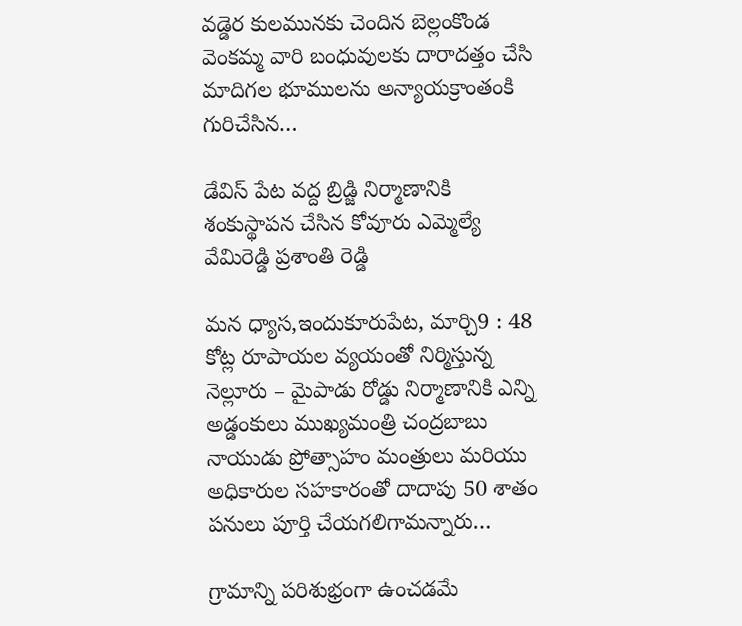వడ్డెర కులమునకు చెందిన బెల్లంకొండ వెంకమ్మ వారి బంధువులకు దారాదత్తం చేసి మాదిగల భూములను అన్యాయక్రాంతంకి గురిచేసిన…

డేవిస్ పేట వద్ద బ్రిడ్జి నిర్మాణానికి శంకుస్థాపన చేసిన కోవూరు ఎమ్మెల్యే వేమిరెడ్డి ప్రశాంతి రెడ్డి

మన ధ్యాస,ఇందుకూరుపేట, మార్చి9 : 48 కోట్ల రూపాయల వ్యయంతో నిర్మిస్తున్న నెల్లూరు – మైపాడు రోడ్డు నిర్మాణానికి ఎన్ని అడ్డంకులు ముఖ్యమంత్రి చంద్రబాబు నాయుడు ప్రోత్సాహం మంత్రులు మరియు అధికారుల సహకారంతో దాదాపు 50 శాతం పనులు పూర్తి చేయగలిగామన్నారు…

గ్రామాన్ని పరిశుభ్రంగా ఉంచడమే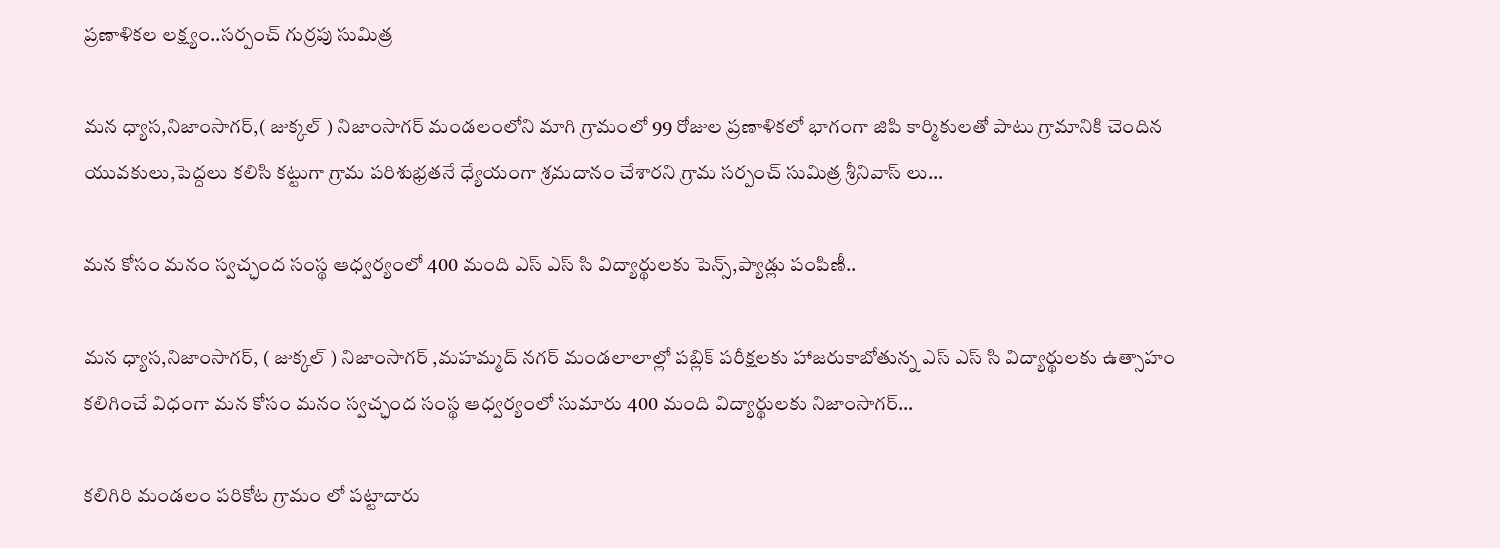ప్రణాళికల లక్ష్యం..సర్పంచ్ గుర్రపు సుమిత్ర

మన ధ్యాస,నిజాంసాగర్,( జుక్కల్ ) నిజాంసాగర్ మండలంలోని మాగి గ్రామంలో 99 రోజుల ప్రణాళికలో భాగంగా జిపి కార్మికులతో పాటు గ్రామానికి చెందిన యువకులు,పెద్దలు కలిసి కట్టుగా గ్రామ పరిశుభ్రతనే ధ్యేయంగా శ్రమదానం చేశారని గ్రామ సర్పంచ్ సుమిత్ర శ్రీనివాస్ లు…

మన కోసం మనం స్వచ్ఛంద సంస్థ ఆధ్వర్యంలో 400 మంది ఎస్ ఎస్ సి విద్యార్థులకు పెన్స్,ప్యాడ్లు పంపిణీ..

మన ధ్యాస,నిజాంసాగర్, ( జుక్కల్ ) నిజాంసాగర్ ,మహమ్మద్ నగర్ మండలాలాల్లో పబ్లిక్ పరీక్షలకు హాజరుకాబోతున్న ఎస్ ఎస్ సి విద్యార్థులకు ఉత్సాహం కలిగించే విధంగా మన కోసం మనం స్వచ్ఛంద సంస్థ ఆధ్వర్యంలో సుమారు 400 మంది విద్యార్థులకు నిజాంసాగర్…

కలిగిరి మండలం పరికోట గ్రామం లో పట్టాదారు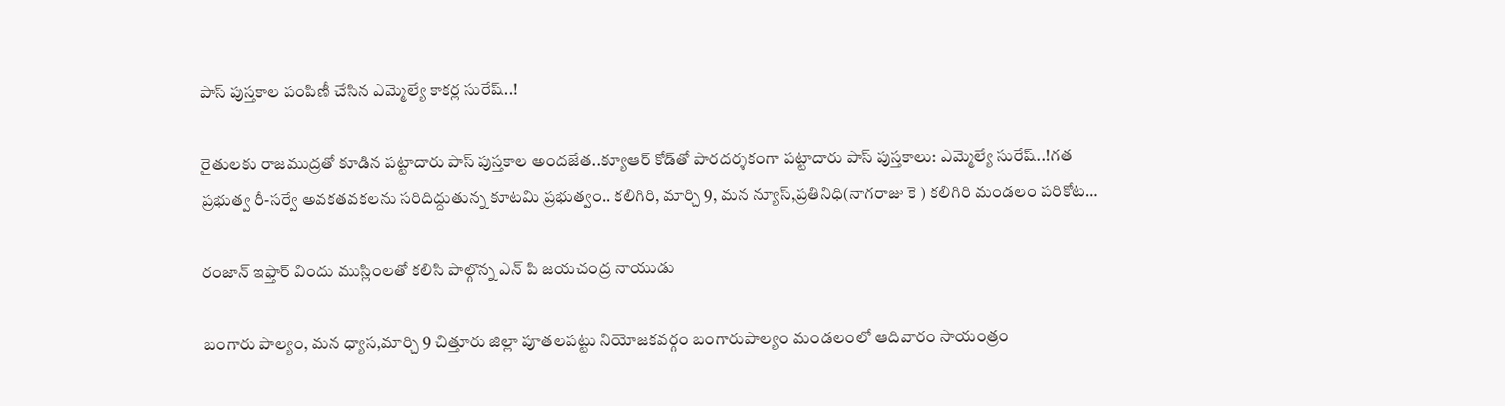పాస్ పుస్తకాల పంపిణీ చేసిన ఎమ్మెల్యే కాకర్ల సురేష్..!

రైతులకు రాజముద్రతో కూడిన పట్టాదారు పాస్ పుస్తకాల అందజేత..క్యూఆర్ కోడ్‌తో పారదర్శకంగా పట్టాదారు పాస్ పుస్తకాలు: ఎమ్మెల్యే సురేష్..!గత ప్రభుత్వ రీ-సర్వే అవకతవకలను సరిదిద్దుతున్న కూటమి ప్రభుత్వం.. కలిగిరి, మార్చి 9, మన న్యూస్,ప్రతినిధి(నాగరాజు కె ) కలిగిరి మండలం పరికోట…

రంజాన్ ఇఫ్తార్ విందు ముస్లింలతో కలిసి పాల్గొన్న ఎన్ పి జయచంద్ర నాయుడు

బంగారు పాల్యం, మన ధ్యాస,మార్చి 9 చిత్తూరు జిల్లా పూతలపట్టు నియోజకవర్గం బంగారుపాల్యం మండలంలో ఆదివారం సాయంత్రం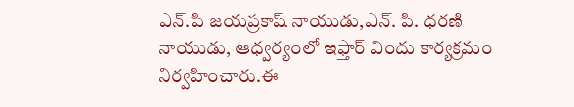ఎన్.పి జయప్రకాష్ నాయుడు,ఎన్. పి. ధరణి నాయుడు, ఆధ్వర్యంలో ఇఫ్తార్ విందు కార్యక్రమం నిర్వహించారు.ఈ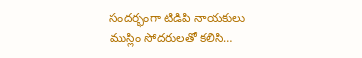సందర్భంగా టిడిపి నాయకులు ముస్లిం సోదరులతో కలిసి…